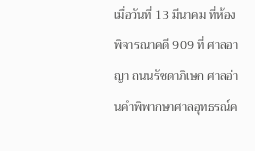เมื่อวันที่ 13 มีนาคม ที่ห้องพิจารณาคดี 909 ที่ ศาลอาญา ถนนรัชดาภิเษก ศาลอ่านคำพิพากษาศาลอุทธรณ์ค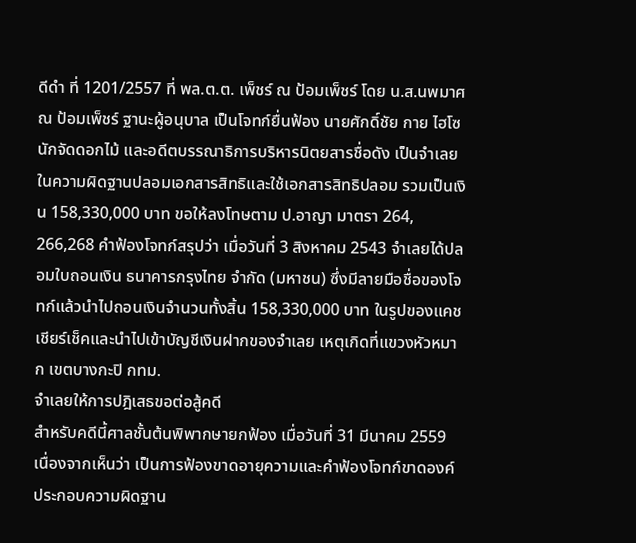ดีดำ ที่ 1201/2557 ที่ พล.ต.ต. เพ็ชร์ ณ ป้อมเพ็ชร์ โดย น.ส.นพมาศ ณ ป้อมเพ็ชร์ ฐานะผู้อนุบาล เป็นโจทก์ยื่นฟ้อง นายศักดิ์ชัย กาย ไฮโซนักจัดดอกไม้ และอดีตบรรณาธิการบริหารนิตยสารชื่อดัง เป็นจำเลย ในความผิดฐานปลอมเอกสารสิทธิและใช้เอกสารสิทธิปลอม รวมเป็นเงิน 158,330,000 บาท ขอให้ลงโทษตาม ป.อาญา มาตรา 264, 266,268 คำฟ้องโจทก์สรุปว่า เมื่อวันที่ 3 สิงหาคม 2543 จำเลยได้ปลอมใบถอนเงิน ธนาคารกรุงไทย จำกัด (มหาชน) ซึ่งมีลายมือชื่อของโจทก์แล้วนำไปถอนเงินจำนวนทั้งสิ้น 158,330,000 บาท ในรูปของแคชเชียร์เช็คและนำไปเข้าบัญชีเงินฝากของจำเลย เหตุเกิดที่แขวงหัวหมาก เขตบางกะปิ กทม.
จำเลยให้การปฎิเสธขอต่อสู้คดี
สำหรับคดีนี้ศาลชั้นต้นพิพากษายกฟ้อง เมื่อวันที่ 31 มีนาคม 2559 เนื่องจากเห็นว่า เป็นการฟ้องขาดอายุความและคำฟ้องโจทก์ขาดองค์ประกอบความผิดฐาน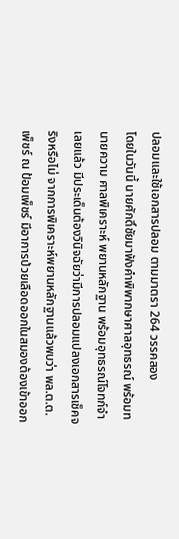ปลอมและใช้เอกสารปลอม ตามมาตรา 264 วรรคสอง
โดยในวันนี้ นายศักดิ์ชัยมาฟังคำพิพากษาศาลอุทธรณ์ พร้อมทนายความ ศาลพิเคราะห์ พยานหลักฐาน พร้อมอุทธรณ์โจทก์จำเลยแล้ว มีประเด็นต้องวินิจฉัยว่ามีการปลอมแปลงเอกสารเช็คจริงหรือไม่ จากการพิเคราะห์พยานหลักฐานแล้วพบว่า พล.ต.ต. เพ็ชร์ ณ ป้อมเพ็ชร์ มีอาการป่วยเลือดออกในสมองต้องเข้าออก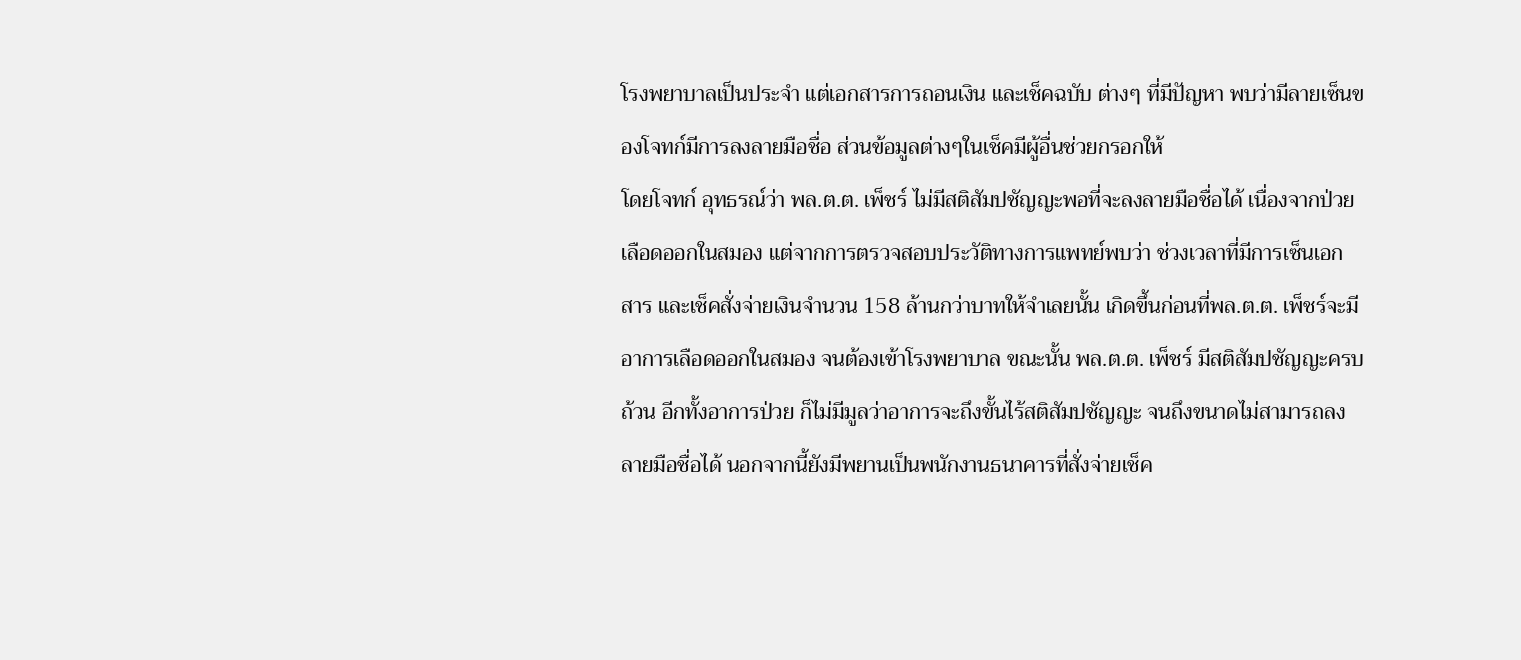โรงพยาบาลเป็นประจำ แต่เอกสารการถอนเงิน และเช็คฉบับ ต่างๆ ที่มีปัญหา พบว่ามีลายเซ็นของโจทก์มีการลงลายมือชื่อ ส่วนข้อมูลต่างๆในเช็คมีผู้อื่นช่วยกรอกให้
โดยโจทก์ อุทธรณ์ว่า พล.ต.ต. เพ็ชร์ ไม่มีสติสัมปชัญญะพอที่จะลงลายมือชื่อได้ เนื่องจากป่วยเลือดออกในสมอง แต่จากการตรวจสอบประวัติทางการแพทย์พบว่า ช่วงเวลาที่มีการเซ็นเอกสาร และเช็คสั่งจ่ายเงินจำนวน 158 ล้านกว่าบาทให้จำเลยนั้น เกิดขึ้นก่อนที่พล.ต.ต. เพ็ชร์จะมีอาการเลือดออกในสมอง จนต้องเข้าโรงพยาบาล ขณะนั้น พล.ต.ต. เพ็ชร์ มีสติสัมปชัญญะครบถ้วน อีกทั้งอาการป่วย ก็ไม่มีมูลว่าอาการจะถึงขั้นไร้สติสัมปชัญญะ จนถึงขนาดไม่สามารถลงลายมือชื่อได้ นอกจากนี้ยังมีพยานเป็นพนักงานธนาคารที่สั่งจ่ายเช็ค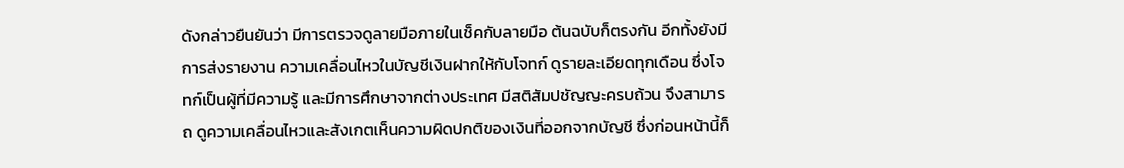ดังกล่าวยืนยันว่า มีการตรวจดูลายมือภายในเช็คกับลายมือ ต้นฉบับก็ตรงกัน อีกทั้งยังมีการส่งรายงาน ความเคลื่อนไหวในบัญชีเงินฝากให้กับโจทก์ ดูรายละเอียดทุกเดือน ซึ่งโจทก์เป็นผู้ที่มีความรู้ และมีการศึกษาจากต่างประเทศ มีสติสัมปชัญญะครบถ้วน จึงสามารถ ดูความเคลื่อนไหวและสังเกตเห็นความผิดปกติของเงินที่ออกจากบัญชี ซึ่งก่อนหน้านี้ก็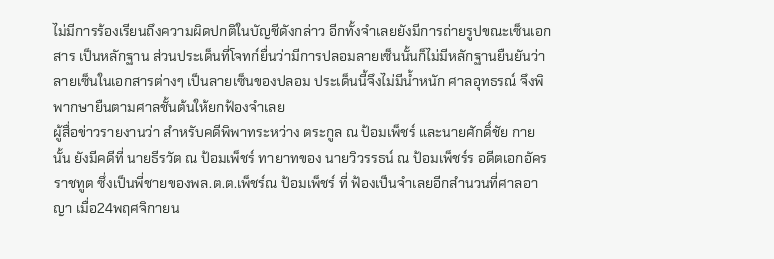ไม่มีการร้องเรียนถึงความผิดปกติในบัญชีดังกล่าว อีกทั้งจำเลยยังมีการถ่ายรูปขณะเซ็นเอกสาร เป็นหลักฐาน ส่วนประเด็นที่โจทก์ยื่นว่ามีการปลอมลายเซ็นนั้นก็ไม่มีหลักฐานยืนยันว่า ลายเซ็นในเอกสารต่างๆ เป็นลายเซ็นของปลอม ประเด็นนี้จึงไม่มีน้ำหนัก ศาลอุทธรณ์ จึงพิพากษายืนตามศาลชั้นต้นให้ยกฟ้องจำเลย
ผู้สื่อข่าวรายงานว่า สำหรับคดีพิพาทระหว่าง ตระกูล ณ ป้อมเพ็ชร์ และนายศักดิ์ชัย กาย นั้น ยังมีคดีที่ นายธีรวัต ณ ป้อมเพ็ชร์ ทายาทของ นายวิวรรธน์ ณ ป้อมเพ็ชร์ร อดีตเอกอัครราชทูต ซึ่งเป็นพี่ชายของพล.ต.ต.เพ็ชร์ณ ป้อมเพ็ชร์ ที่ ฟ้องเป็นจำเลยอีกสำนวนที่ศาลอาญา เมื่อ24พฤศจิกายน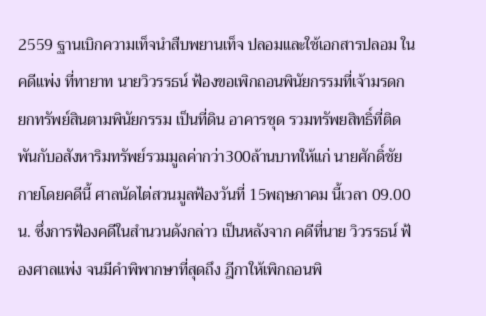2559 ฐานเบิกความเท็จนำสืบพยานเท็จ ปลอมและใช้เอกสารปลอม ในคดีแพ่ง ที่ทายาท นายวิวรรธน์ ฟ้องขอเพิกถอนพินัยกรรมที่เจ้ามรดก ยกทรัพย์สินตามพินัยกรรม เป็นที่ดิน อาคารชุด รวมทรัพยสิทธิ์ที่ติดพันกับอสังหาริมทรัพย์รวมมูลค่ากว่า300ล้านบาทให้แก่ นายศักดิ์ชัย กายโดยคดีนี้ ศาลนัดไต่สวนมูลฟ้องวันที่ 15พฤษภาคม นี้เวลา 09.00น. ซึ่งการฟ้องคดีในสำนวนดังกล่าว เป็นหลังจาก คดีที่นาย วิวรรธน์ ฟ้องศาลแพ่ง จนมีคำพิพากษาที่สุดถึง ฎีกาให้เพิกถอนพิ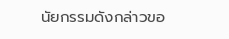นัยกรรมดังกล่าวขอ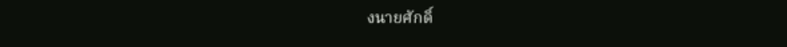งนายศักดิ์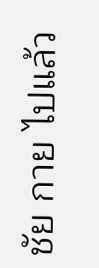ชัย กาย ไปแล้ว